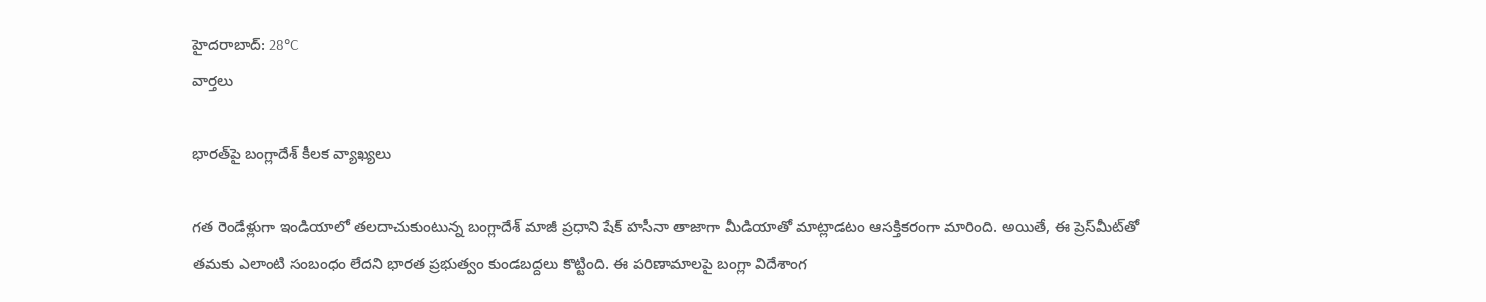హైదరాబాద్: 28°C
వార్తలు

భారత్‌‌పై బంగ్లాదేశ్ కీలక వ్యాఖ్యలు

గత రెండేళ్లుగా ఇండియాలో తలదాచుకుంటున్న బంగ్లాదేశ్ మాజీ ప్రధాని షేక్ హసీనా తాజాగా మీడియాతో మాట్లాడటం ఆసక్తికరంగా మారింది. అయితే, ఈ ప్రెస్‌మీట్‌తో తమకు ఎలాంటి సంబంధం లేదని భారత ప్రభుత్వం కుండబద్దలు కొట్టింది. ఈ పరిణామాలపై బంగ్లా విదేశాంగ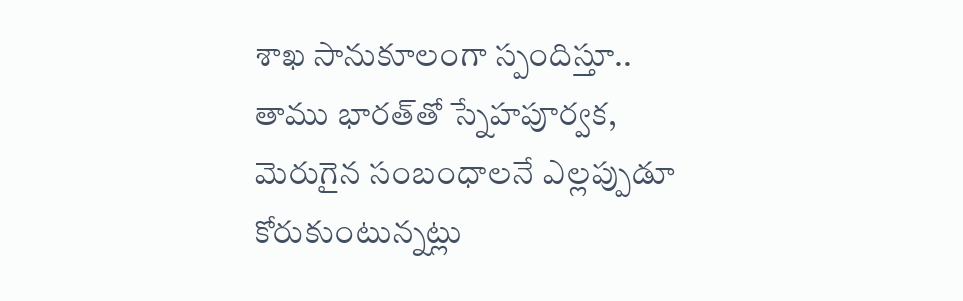శాఖ సానుకూలంగా స్పందిస్తూ.. తాము భారత్‌తో స్నేహపూర్వక, మెరుగైన సంబంధాలనే ఎల్లప్పుడూ కోరుకుంటున్నట్లు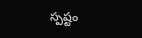స్పష్టం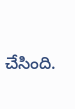చేసింది.